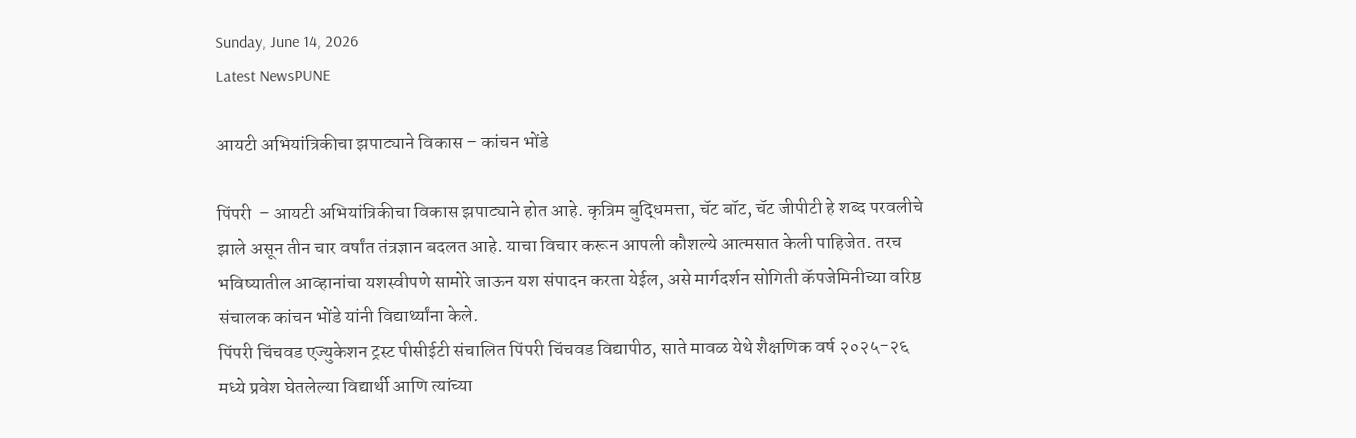Sunday, June 14, 2026
Latest NewsPUNE

आयटी अभियांत्रिकीचा झपाट्याने विकास – कांचन भोंडे

पिंपरी  – आयटी अभियांत्रिकीचा विकास झपाट्याने होत आहे. कृत्रिम बुद्धिमत्ता, चॅट बॉट, चॅट जीपीटी हे शब्द परवलीचे झाले असून तीन चार वर्षांत तंत्रज्ञान बदलत आहे. याचा विचार करून आपली कौशल्ये आत्मसात केली पाहिजेत. तरच भविष्यातील आव्हानांचा यशस्वीपणे सामोरे जाऊन यश संपादन करता येईल, असे मार्गदर्शन सोगिती कॅपजेमिनीच्या वरिष्ठ संचालक कांचन भोंडे यांनी विद्यार्थ्यांना केले.
पिंपरी चिंचवड एज्युकेशन ट्रस्ट पीसीईटी संचालित पिंपरी चिंचवड विद्यापीठ, साते मावळ येथे शैक्षणिक वर्ष २०२५-२६ मध्ये प्रवेश घेतलेल्या विद्यार्थी आणि त्यांच्या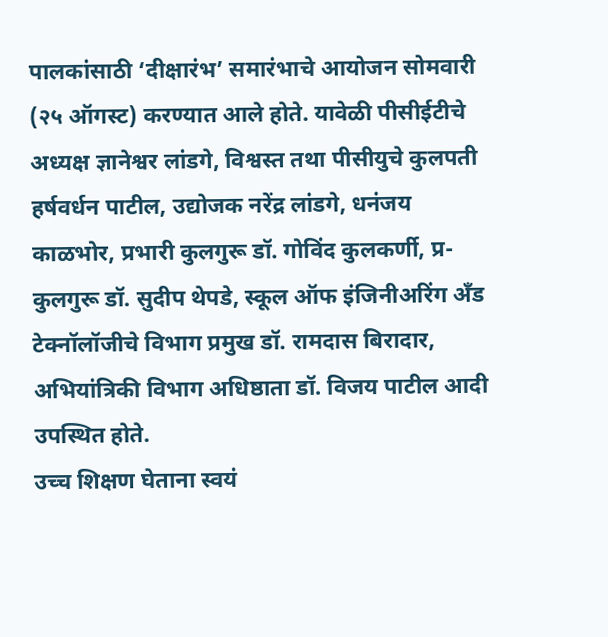पालकांसाठी ‘दीक्षारंभ’ समारंभाचे आयोजन सोमवारी (२५ ऑगस्ट) करण्यात आले होते. यावेळी पीसीईटीचे अध्यक्ष ज्ञानेश्वर लांडगे, विश्वस्त तथा पीसीयुचे कुलपती हर्षवर्धन पाटील, उद्योजक नरेंद्र लांडगे, धनंजय काळभोर, प्रभारी कुलगुरू डॉ. गोविंद कुलकर्णी, प्र-कुलगुरू डॉ. सुदीप थेपडे, स्कूल ऑफ इंजिनीअरिंग अँड टेक्नॉलॉजीचे विभाग प्रमुख डॉ. रामदास बिरादार, अभियांत्रिकी विभाग अधिष्ठाता डॉ. विजय पाटील आदी उपस्थित होते.
उच्च शिक्षण घेताना स्वयं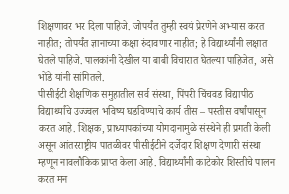शिक्षणावर भर दिला पाहिजे. जोपर्यंत तुम्ही स्वयं प्रेरणेने अभ्यास करत नाहीत; तोपर्यंत ज्ञानाच्या कक्षा रुंदावणार नाहीत; हे विद्यार्थ्यांनी लक्षात घेतले पाहिजे. पालकांनी देखील या बाबी विचारात घेतल्या पाहिजेत, असे भोंडे यांनी सांगितले.
पीसीईटी शैक्षणिक समुहातील सर्व संस्था, पिंपरी चिंचवड विद्यापीठ विद्यार्थ्यांचे उज्ज्वल भविष्य घडविण्याचे कार्य तीस – पस्तीस वर्षांपासून करत आहे. शिक्षक, प्राध्यापकांच्या योगदानामुळे संस्थेने ही प्रगती केली असून आंतरराष्ट्रीय पातळीवर पीसीईटीने दर्जेदार शिक्षण देणारी संस्था म्हणून नावलौकिक प्राप्त केला आहे. विद्यार्थ्यांनी काटेकोर शिस्तीचे पालन करत मन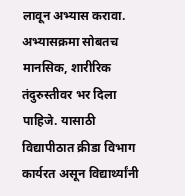लावून अभ्यास करावा. अभ्यासक्रमा सोबतच मानसिक, शारीरिक तंदुरुस्तीवर भर दिला पाहिजे. यासाठी विद्यापीठात क्रीडा विभाग कार्यरत असून विद्यार्थ्यांनी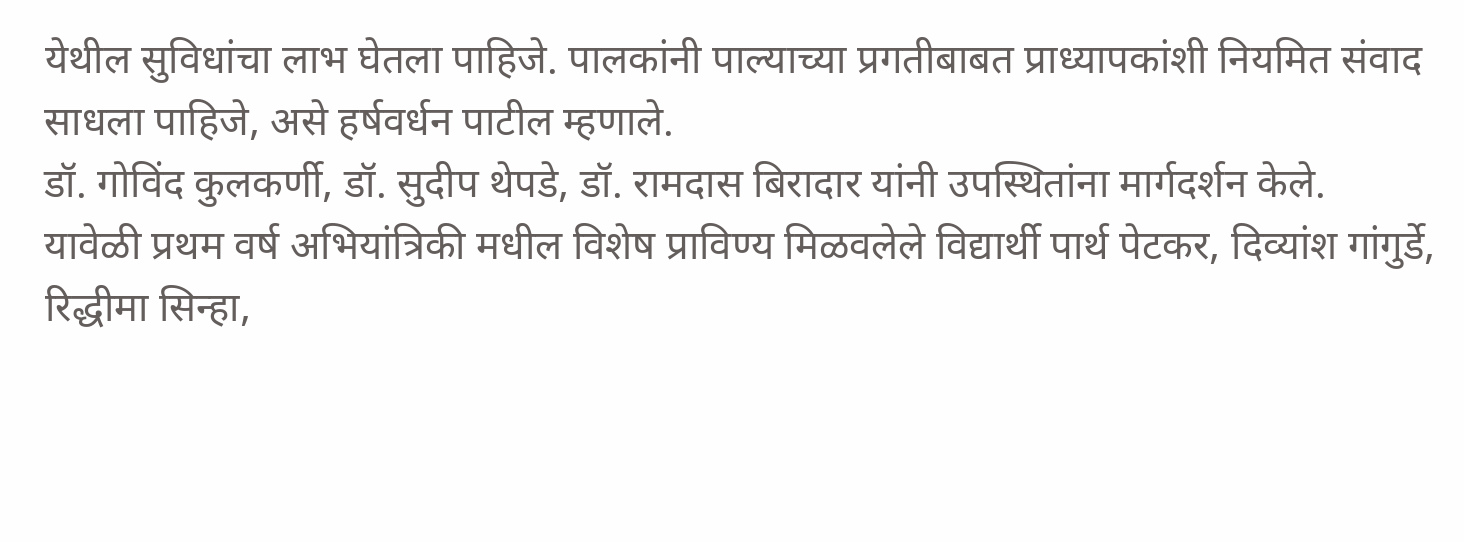येथील सुविधांचा लाभ घेतला पाहिजे. पालकांनी पाल्याच्या प्रगतीबाबत प्राध्यापकांशी नियमित संवाद साधला पाहिजे, असे हर्षवर्धन पाटील म्हणाले.
डॉ. गोविंद कुलकर्णी, डॉ. सुदीप थेपडे, डॉ. रामदास बिरादार यांनी उपस्थितांना मार्गदर्शन केले.
यावेळी प्रथम वर्ष अभियांत्रिकी मधील विशेष प्राविण्य मिळवलेले विद्यार्थी पार्थ पेटकर, दिव्यांश गांगुर्डे, रिद्धीमा सिन्हा,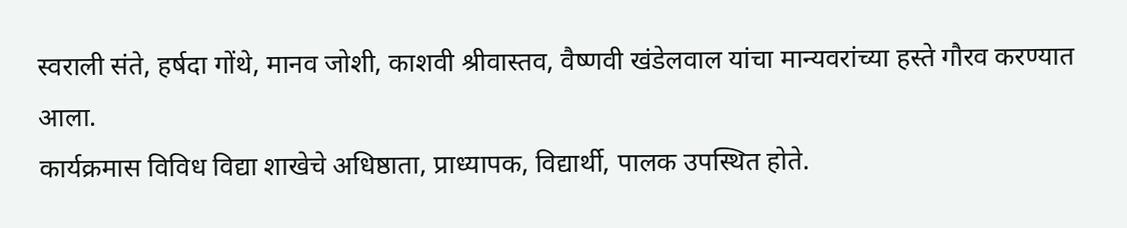स्वराली संते, हर्षदा गोंथे, मानव जोशी, काशवी श्रीवास्तव, वैष्णवी खंडेलवाल यांचा मान्यवरांच्या हस्ते गौरव करण्यात आला.
कार्यक्रमास विविध विद्या शाखेचे अधिष्ठाता, प्राध्यापक, विद्यार्थी, पालक उपस्थित होते.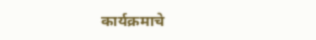कार्यक्रमाचे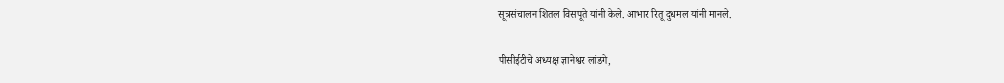सूत्रसंचालन शितल विसपूते यांनी केले. आभार रितू दुधमल यांनी मानले.

पीसीईटीचे अध्यक्ष ज्ञानेश्वर लांडगे,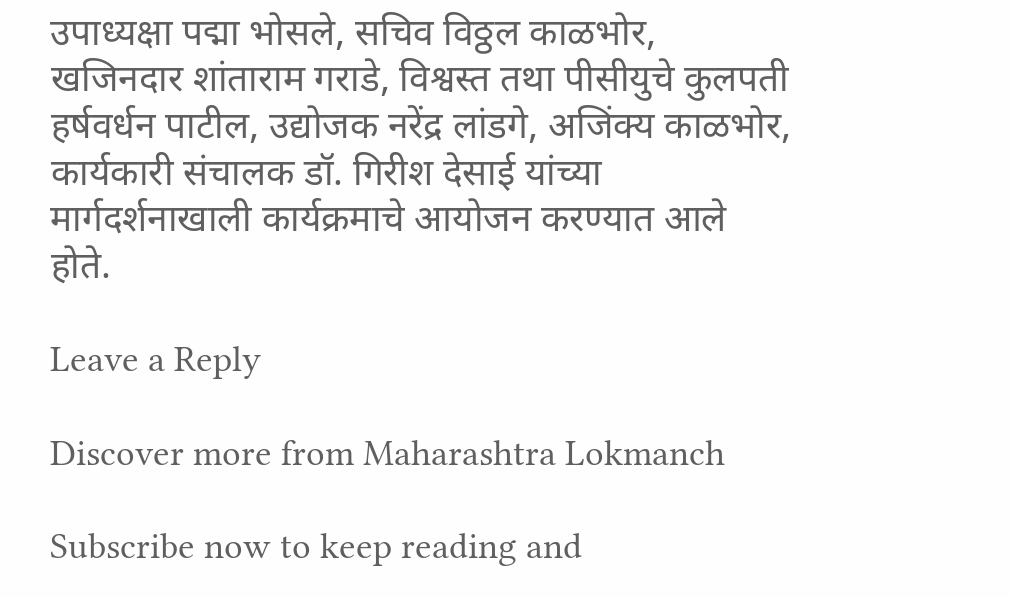उपाध्यक्षा पद्मा भोसले, सचिव विठ्ठल काळभोर, खजिनदार शांताराम गराडे, विश्वस्त तथा पीसीयुचे कुलपती हर्षवर्धन पाटील, उद्योजक नरेंद्र लांडगे, अजिंक्य काळभोर, कार्यकारी संचालक डॉ. गिरीश देसाई यांच्या मार्गदर्शनाखाली कार्यक्रमाचे आयोजन करण्यात आले होते.

Leave a Reply

Discover more from Maharashtra Lokmanch

Subscribe now to keep reading and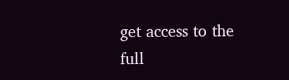get access to the full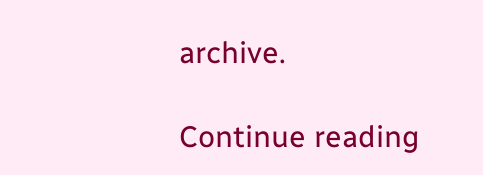archive.

Continue reading